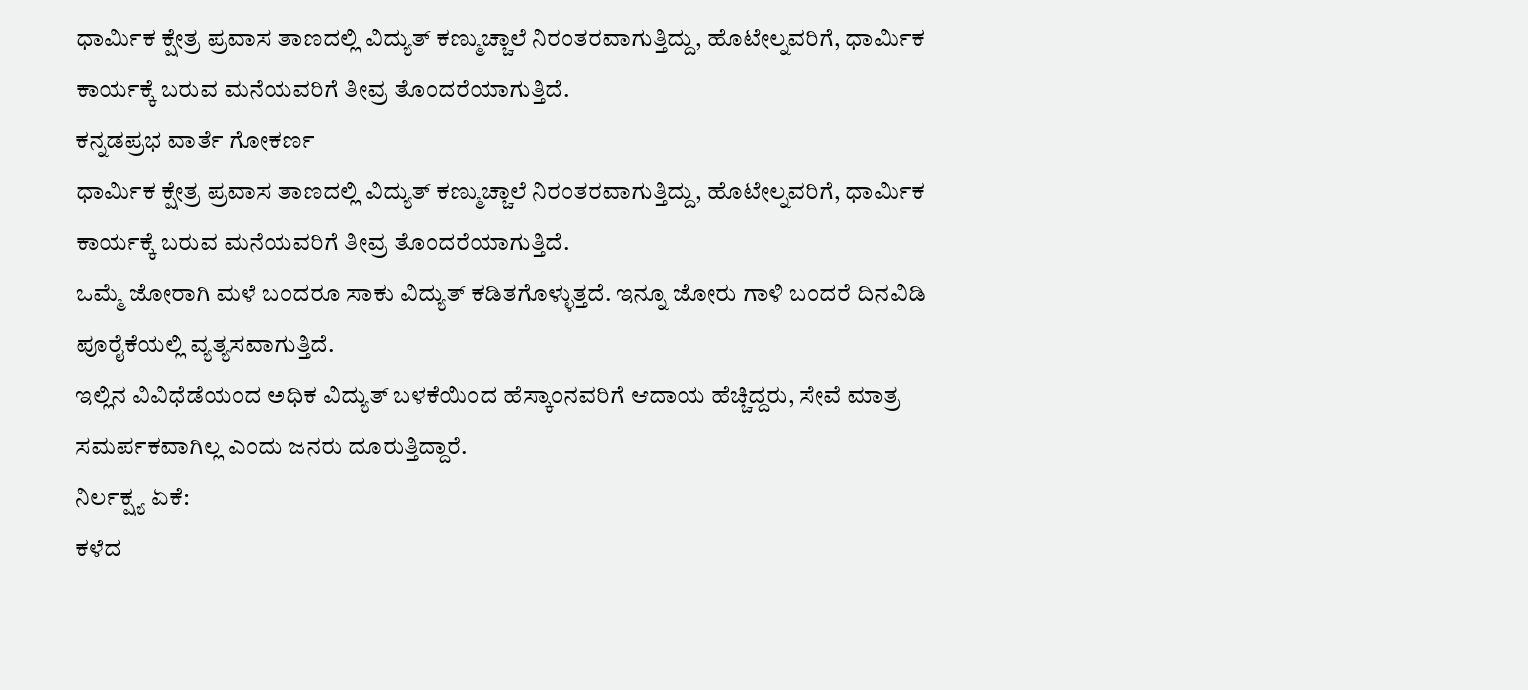ಧಾರ್ಮಿಕ ಕ್ಷೇತ್ರ ಪ್ರವಾಸ ತಾಣದಲ್ಲಿ ವಿದ್ಯುತ್ ಕಣ್ಮುಚ್ಚಾಲೆ ನಿರಂತರವಾಗುತ್ತಿದ್ದು, ಹೊಟೇಲ್ನವರಿಗೆ, ಧಾರ್ಮಿಕ ಕಾರ್ಯಕ್ಕೆ ಬರುವ ಮನೆಯವರಿಗೆ ತೀವ್ರ ತೊಂದರೆಯಾಗುತ್ತಿದೆ.
ಕನ್ನಡಪ್ರಭ ವಾರ್ತೆ ಗೋಕರ್ಣ
ಧಾರ್ಮಿಕ ಕ್ಷೇತ್ರ ಪ್ರವಾಸ ತಾಣದಲ್ಲಿ ವಿದ್ಯುತ್ ಕಣ್ಮುಚ್ಚಾಲೆ ನಿರಂತರವಾಗುತ್ತಿದ್ದು, ಹೊಟೇಲ್ನವರಿಗೆ, ಧಾರ್ಮಿಕ ಕಾರ್ಯಕ್ಕೆ ಬರುವ ಮನೆಯವರಿಗೆ ತೀವ್ರ ತೊಂದರೆಯಾಗುತ್ತಿದೆ.
ಒಮ್ಮೆ ಜೋರಾಗಿ ಮಳೆ ಬಂದರೂ ಸಾಕು ವಿದ್ಯುತ್ ಕಡಿತಗೊಳ್ಳುತ್ತದೆ. ಇನ್ನೂ ಜೋರು ಗಾಳಿ ಬಂದರೆ ದಿನವಿಡಿ ಪೂರೈಕೆಯಲ್ಲಿ ವ್ಯತ್ಯಸವಾಗುತ್ತಿದೆ.
ಇಲ್ಲಿನ ವಿವಿಧೆಡೆಯಂದ ಅಧಿಕ ವಿದ್ಯುತ್ ಬಳಕೆಯಿಂದ ಹೆಸ್ಕಾಂನವರಿಗೆ ಆದಾಯ ಹೆಚ್ಚಿದ್ದರು, ಸೇವೆ ಮಾತ್ರ ಸಮರ್ಪಕವಾಗಿಲ್ಲ ಎಂದು ಜನರು ದೂರುತ್ತಿದ್ದಾರೆ.
ನಿರ್ಲಕ್ಷ್ಯ ಏಕೆ:
ಕಳೆದ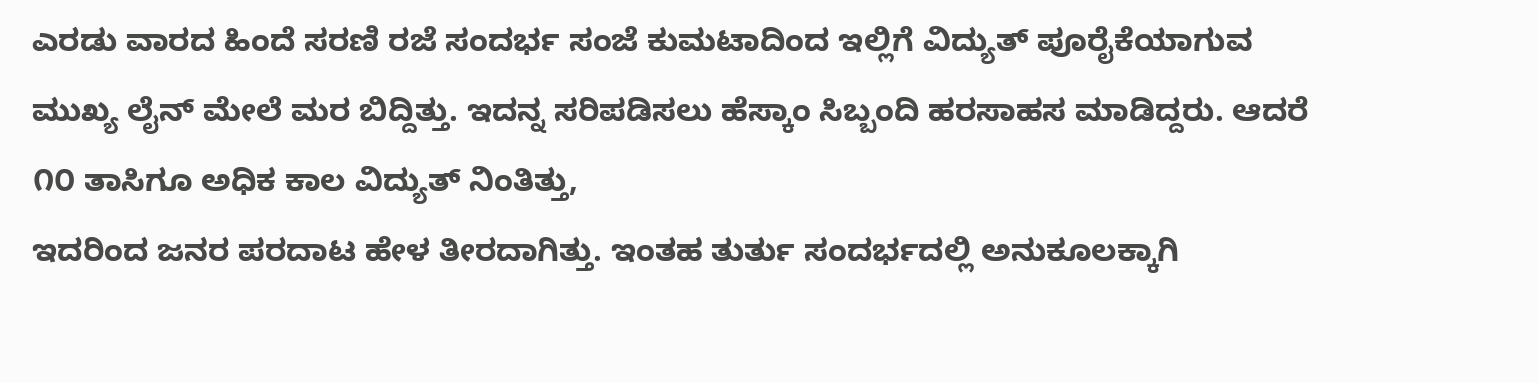ಎರಡು ವಾರದ ಹಿಂದೆ ಸರಣಿ ರಜೆ ಸಂದರ್ಭ ಸಂಜೆ ಕುಮಟಾದಿಂದ ಇಲ್ಲಿಗೆ ವಿದ್ಯುತ್ ಪೂರೈಕೆಯಾಗುವ ಮುಖ್ಯ ಲೈನ್ ಮೇಲೆ ಮರ ಬಿದ್ದಿತ್ತು. ಇದನ್ನ ಸರಿಪಡಿಸಲು ಹೆಸ್ಕಾಂ ಸಿಬ್ಬಂದಿ ಹರಸಾಹಸ ಮಾಡಿದ್ದರು. ಆದರೆ ೧೦ ತಾಸಿಗೂ ಅಧಿಕ ಕಾಲ ವಿದ್ಯುತ್ ನಿಂತಿತ್ತು,
ಇದರಿಂದ ಜನರ ಪರದಾಟ ಹೇಳ ತೀರದಾಗಿತ್ತು. ಇಂತಹ ತುರ್ತು ಸಂದರ್ಭದಲ್ಲಿ ಅನುಕೂಲಕ್ಕಾಗಿ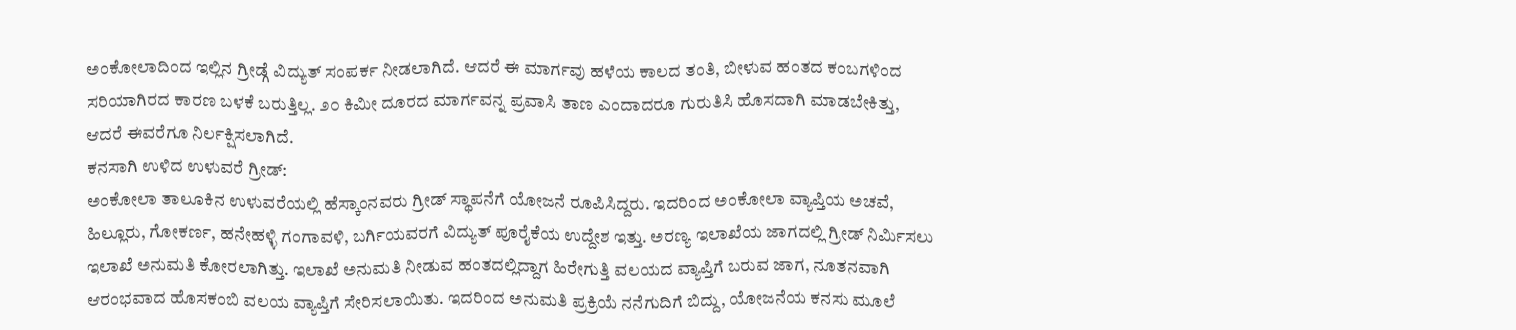ಅಂಕೋಲಾದಿಂದ ಇಲ್ಲಿನ ಗ್ರೀಡ್ಗೆ ವಿದ್ಯುತ್ ಸಂಪರ್ಕ ನೀಡಲಾಗಿದೆ. ಆದರೆ ಈ ಮಾರ್ಗವು ಹಳೆಯ ಕಾಲದ ತಂತಿ, ಬೀಳುವ ಹಂತದ ಕಂಬಗಳಿಂದ ಸರಿಯಾಗಿರದ ಕಾರಣ ಬಳಕೆ ಬರುತ್ತಿಲ್ಲ. ೨೦ ಕಿಮೀ ದೂರದ ಮಾರ್ಗವನ್ನ ಪ್ರವಾಸಿ ತಾಣ ಎಂದಾದರೂ ಗುರುತಿಸಿ ಹೊಸದಾಗಿ ಮಾಡಬೇಕಿತ್ತು, ಆದರೆ ಈವರೆಗೂ ನಿರ್ಲಕ್ಷಿಸಲಾಗಿದೆ.
ಕನಸಾಗಿ ಉಳಿದ ಉಳುವರೆ ಗ್ರೀಡ್:
ಅಂಕೋಲಾ ತಾಲೂಕಿನ ಉಳುವರೆಯಲ್ಲಿ ಹೆಸ್ಕಾಂನವರು ಗ್ರೀಡ್ ಸ್ಥಾಪನೆಗೆ ಯೋಜನೆ ರೂಪಿಸಿದ್ದರು. ಇದರಿಂದ ಅಂಕೋಲಾ ವ್ಯಾಪ್ತಿಯ ಅಚವೆ, ಹಿಲ್ಲೂರು, ಗೋಕರ್ಣ, ಹನೇಹಳ್ಳಿ ಗಂಗಾವಳಿ, ಬರ್ಗಿಯವರಗೆ ವಿದ್ಯುತ್ ಪೂರೈಕೆಯ ಉದ್ದೇಶ ಇತ್ತು. ಅರಣ್ಯ ಇಲಾಖೆಯ ಜಾಗದಲ್ಲಿ ಗ್ರೀಡ್ ನಿರ್ಮಿಸಲು ಇಲಾಖೆ ಅನುಮತಿ ಕೋರಲಾಗಿತ್ತು. ಇಲಾಖೆ ಅನುಮತಿ ನೀಡುವ ಹಂತದಲ್ಲಿದ್ದಾಗ ಹಿರೇಗುತ್ತಿ ವಲಯದ ವ್ಯಾಪ್ತಿಗೆ ಬರುವ ಜಾಗ, ನೂತನವಾಗಿ ಆರಂಭವಾದ ಹೊಸಕಂಬಿ ವಲಯ ವ್ಯಾಪ್ತಿಗೆ ಸೇರಿಸಲಾಯಿತು. ಇದರಿಂದ ಅನುಮತಿ ಪ್ರಕ್ರಿಯೆ ನನೆಗುದಿಗೆ ಬಿದ್ದು, ಯೋಜನೆಯ ಕನಸು ಮೂಲೆ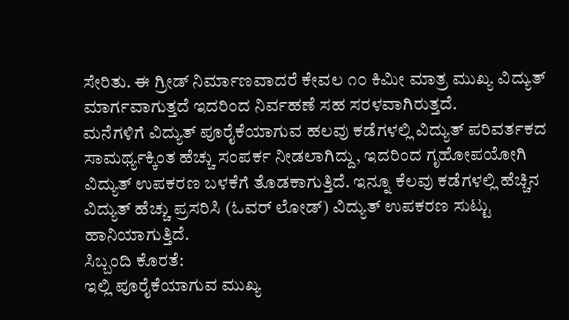ಸೇರಿತು. ಈ ಗ್ರೀಡ್ ನಿರ್ಮಾಣವಾದರೆ ಕೇವಲ ೧೦ ಕಿಮೀ ಮಾತ್ರ ಮುಖ್ಯ ವಿದ್ಯುತ್ ಮಾರ್ಗವಾಗುತ್ತದೆ ಇದರಿಂದ ನಿರ್ವಹಣೆ ಸಹ ಸರಳವಾಗಿರುತ್ತದೆ.
ಮನೆಗಳಿಗೆ ವಿದ್ಯುತ್ ಪೂರೈಕೆಯಾಗುವ ಹಲವು ಕಡೆಗಳಲ್ಲಿ ವಿದ್ಯುತ್ ಪರಿವರ್ತಕದ ಸಾಮರ್ಥ್ಯಕ್ಕಿಂತ ಹೆಚ್ಚು ಸಂಪರ್ಕ ನೀಡಲಾಗಿದ್ದು, ಇದರಿಂದ ಗೃಹೋಪಯೋಗಿ ವಿದ್ಯುತ್ ಉಪಕರಣ ಬಳಕೆಗೆ ತೊಡಕಾಗುತ್ತಿದೆ. ಇನ್ನೂ ಕೆಲವು ಕಡೆಗಳಲ್ಲಿ ಹೆಚ್ಚಿನ ವಿದ್ಯುತ್ ಹೆಚ್ಚು ಪ್ರಸರಿಸಿ (ಓವರ್ ಲೋಡ್) ವಿದ್ಯುತ್ ಉಪಕರಣ ಸುಟ್ಟು ಹಾನಿಯಾಗುತ್ತಿದೆ.
ಸಿಬ್ಬಂದಿ ಕೊರತೆ:
ಇಲ್ಲಿ ಪೂರೈಕೆಯಾಗುವ ಮುಖ್ಯ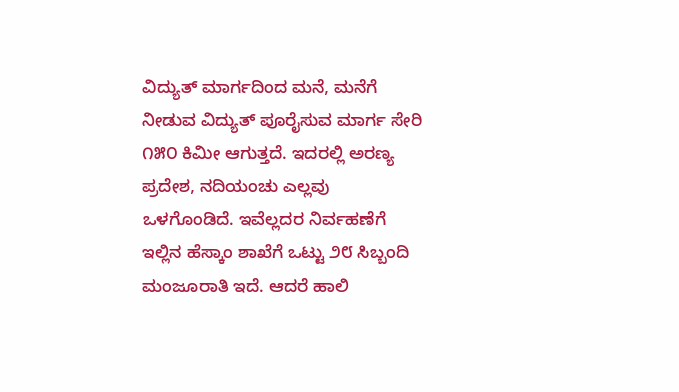ವಿದ್ಯುತ್ ಮಾರ್ಗದಿಂದ ಮನೆ, ಮನೆಗೆ ನೀಡುವ ವಿದ್ಯುತ್ ಪೂರೈಸುವ ಮಾರ್ಗ ಸೇರಿ ೧೫೦ ಕಿಮೀ ಆಗುತ್ತದೆ. ಇದರಲ್ಲಿ ಅರಣ್ಯ ಪ್ರದೇಶ, ನದಿಯಂಚು ಎಲ್ಲವು ಒಳಗೊಂಡಿದೆ. ಇವೆಲ್ಲದರ ನಿರ್ವಹಣೆಗೆ ಇಲ್ಲಿನ ಹೆಸ್ಕಾಂ ಶಾಖೆಗೆ ಒಟ್ಟು ೨೮ ಸಿಬ್ಬಂದಿ ಮಂಜೂರಾತಿ ಇದೆ. ಆದರೆ ಹಾಲಿ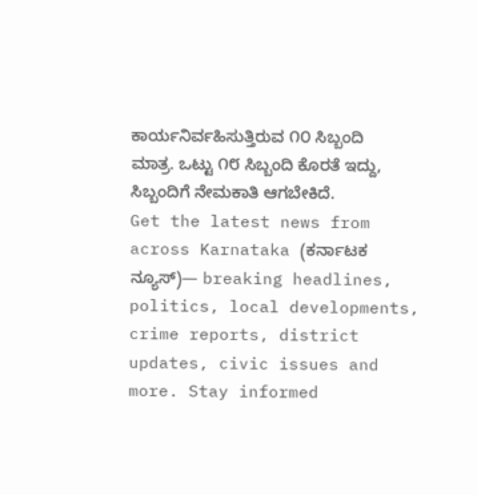ಕಾರ್ಯನಿರ್ವಹಿಸುತ್ತಿರುವ ೧೦ ಸಿಬ್ಬಂದಿ ಮಾತ್ರ. ಒಟ್ಟು ೧೮ ಸಿಬ್ಬಂದಿ ಕೊರತೆ ಇದ್ದು, ಸಿಬ್ಬಂದಿಗೆ ನೇಮಕಾತಿ ಆಗಬೇಕಿದೆ.
Get the latest news from across Karnataka (ಕರ್ನಾಟಕ ನ್ಯೂಸ್)— breaking headlines, politics, local developments, crime reports, district updates, civic issues and more. Stay informed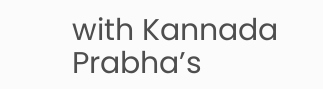with Kannada Prabha’s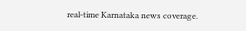real‑time Karnataka news coverage.